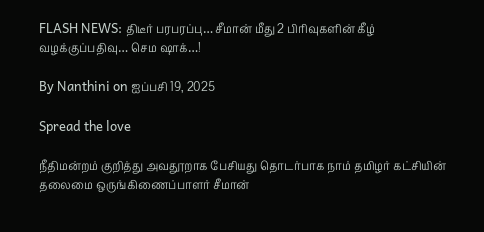FLASH NEWS: திடீர் பரபரப்பு… சீமான் மீது 2 பிரிவுகளின் கீழ் வழக்குப்பதிவு… செம ஷாக்…!

By Nanthini on ஐப்பசி 19, 2025

Spread the love

நீதிமன்றம் குறித்து அவதூறாக பேசியது தொடர்பாக நாம் தமிழர் கட்சியின் தலைமை ஒருங்கிணைப்பாளர் சீமான்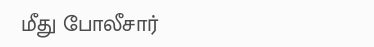மீது போலீசார்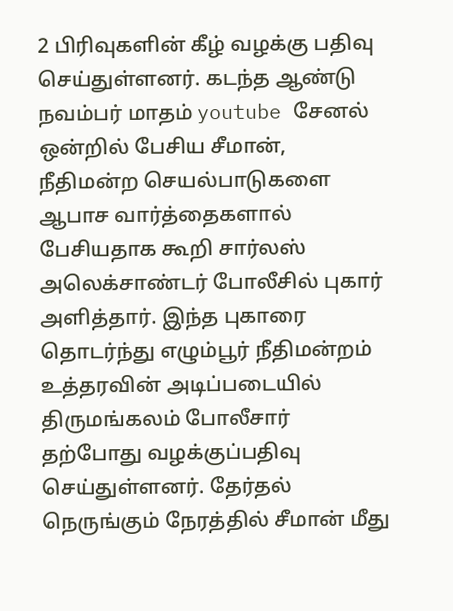2 பிரிவுகளின் கீழ் வழக்கு பதிவு செய்துள்ளனர். கடந்த ஆண்டு நவம்பர் மாதம் youtube சேனல் ஒன்றில் பேசிய சீமான், நீதிமன்ற செயல்பாடுகளை ஆபாச வார்த்தைகளால் பேசியதாக கூறி சார்லஸ் அலெக்சாண்டர் போலீசில் புகார் அளித்தார். இந்த புகாரை தொடர்ந்து எழும்பூர் நீதிமன்றம் உத்தரவின் அடிப்படையில் திருமங்கலம் போலீசார் தற்போது வழக்குப்பதிவு செய்துள்ளனர். தேர்தல் நெருங்கும் நேரத்தில் சீமான் மீது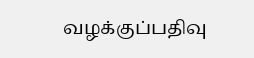வழக்குப்பதிவு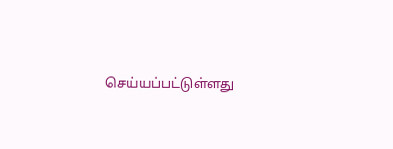செய்யப்பட்டுள்ளது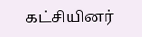கட்சியினர்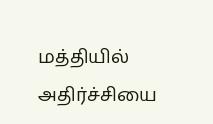மத்தியில் அதிர்ச்சியை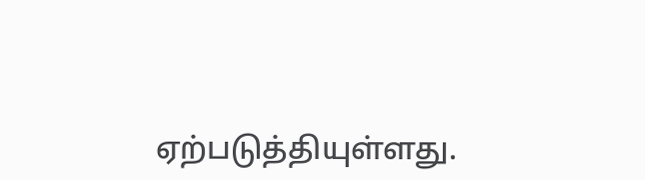ஏற்படுத்தியுள்ளது.